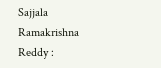Sajjala Ramakrishna Reddy :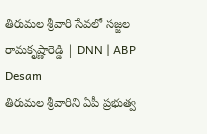తిరుమల శ్రీవారి సేవలో సజ్జల రామకృష్ణారెడ్డి | DNN | ABP Desam
తిరుమల శ్రీవారిని ఏపీ ప్రభుత్వ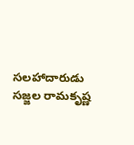సలహాదారుడు సజ్జల రామకృష్ణ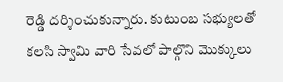రెడ్డి దర్శించుకున్నారు. కుటుంబ సభ్యులతో కలసి స్వామి వారి సేవలో పాల్గొని మొక్కులు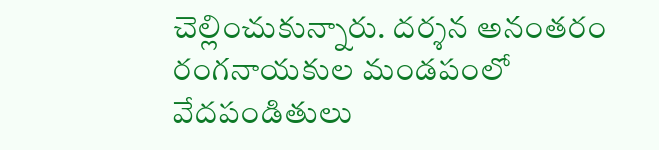చెల్లించుకున్నారు. దర్శన అనంతరం
రంగనాయకుల మండపంలో వేదపండితులు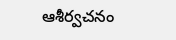ఆశీర్వచనం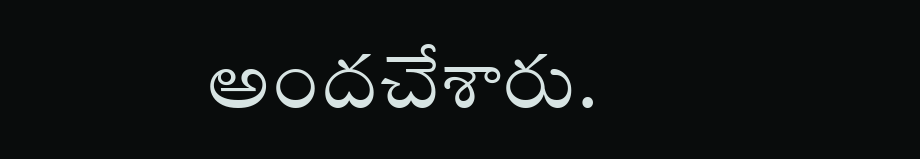అందచేశారు.